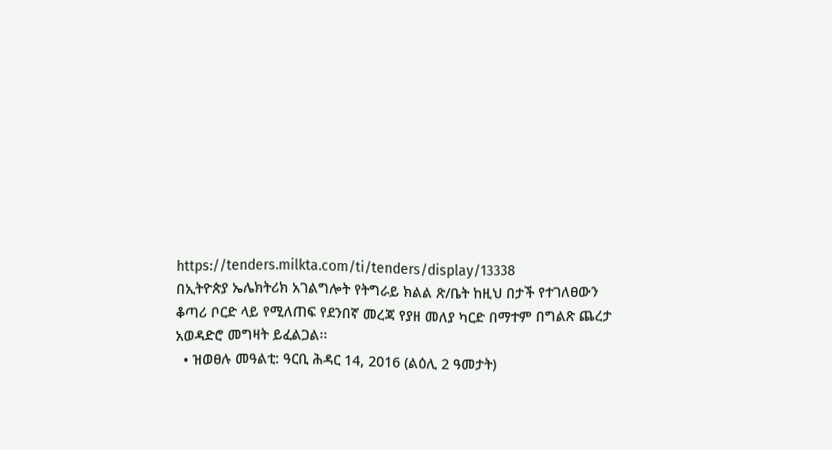https://tenders.milkta.com/ti/tenders/display/13338
በኢትዮጵያ ኤሌክትሪክ አገልግሎት የትግራይ ክልል ጽ/ቤት ከዚህ በታች የተገለፀውን ቆጣሪ ቦርድ ላይ የሚለጠፍ የደንበኛ መረጃ የያዘ መለያ ካርድ በማተም በግልጽ ጨረታ አወዳድሮ መግዛት ይፈልጋል፡፡
  • ዝወፀሉ መዓልቲ: ዓርቢ ሕዳር 14, 2016 (ልዕሊ 2 ዓመታት)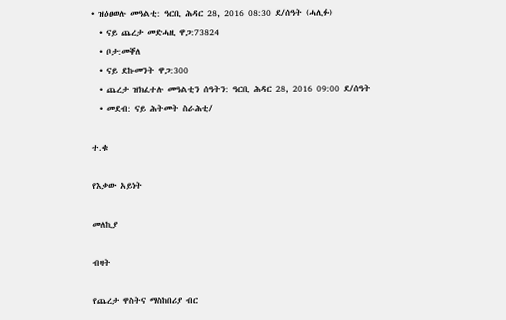• ዝዕፀወሉ መዓልቲ: ዓርቢ ሕዳር 28, 2016 08:30 ደ/ሰዓት (ሓሊፉ)
  • ናይ ጨረታ መድሓዚ ዋጋ:73824
  • ቦታ:መቐለ
  • ናይ ደኩመንት ዋጋ:300
  • ጨረታ ዝክፈተሉ መዓልቲን ሰዓትን: ዓርቢ ሕዳር 28, 2016 09:00 ደ/ሰዓት
  • መደብ: ናይ ሕትመት ስራሕቲ/

ተ.ቁ

የእቃው አይነት

መለኪያ

ብዛት

የጨረታ ዋስትና ማስከበሪያ ብር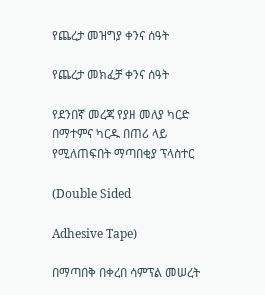የጨረታ መዝግያ ቀንና ሰዓት

የጨረታ መክፈቻ ቀንና ሰዓት

የደንበኛ መረጃ የያዘ መለያ ካርድ በማተምና ካርዱ በጠሪ ላይ የሚለጠፍበት ማጣበቂያ ፕላስተር

(Double Sided

Adhesive Tape)

በማጣበቅ በቀረበ ሳምፕል መሠረት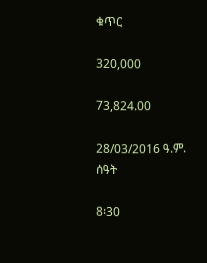ቁጥር

320,000

73,824.00

28/03/2016 ዓ.ም. ሰዓት

8፡30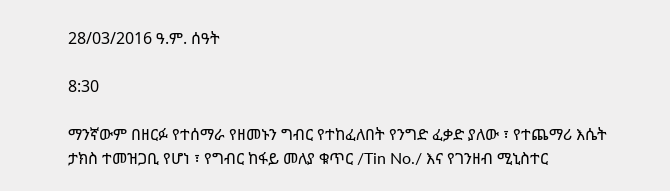28/03/2016 ዓ.ም. ሰዓት

8:30

ማንኛውም በዘርፉ የተሰማራ የዘመኑን ግብር የተከፈለበት የንግድ ፈቃድ ያለው ፣ የተጨማሪ እሴት ታክስ ተመዝጋቢ የሆነ ፣ የግብር ከፋይ መለያ ቁጥር /Tin No./ እና የገንዘብ ሚኒስተር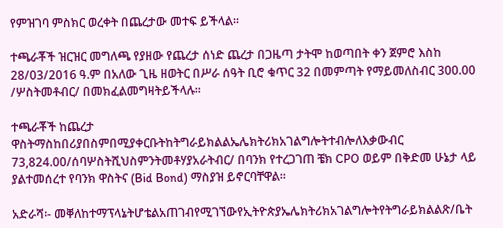የምዝገባ ምስክር ወረቀት በጨረታው መተፍ ይችላል፡፡

ተጫራቾች ዝርዝር መግለጫ የያዘው የጨረታ ሰነድ ጨረታ በጋዜጣ ታትሞ ከወጣበት ቀን ጀምሮ እስከ 28/03/2016 ዓ.ም በአለው ጊዜ ዘወትር በሥራ ሰዓት ቢሮ ቁጥር 32 በመምጣት የማይመለስብር 300.00 /ሦስትመቶብር/ በመክፈልመግዛትይችላሉ፡፡

ተጫራቾች ከጨረታ ዋስትማስከበሪያበስምበሚያቀርቡትከትግራይክልልኤሌክትሪክአገልግሎትተብሎለእቃውብር 73,824.00/ሰባሦስትሺህስምንትመቶሃያአራትብር/ በባንክ የተረጋገጠ ቼክ CPO ወይም በቅድመ ሁኔታ ላይ ያልተመሰረተ የባንክ ዋስትና (Bid Bond) ማስያዝ ይኖርባቸዋል፡፡

አድራሻ፡- መቐለከተማፕላኔትሆቴልአጠገብየሚገኘውየኢትዮጵያኤሌክትሪክአገልግሎትየትግራይክልልጽ/ቤት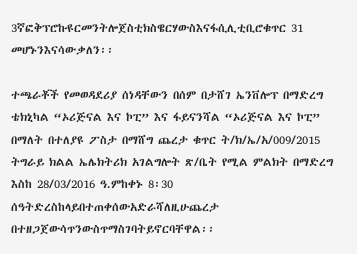3ኛፎቅፕሮኩዩርመንትሎጀስቲክስዌርሃውስእናፋሲሊቲቢሮቁጥር 31 መሆኑንእናሳውቃለን፡፡

ተጫራቾች የመወዳደሪያ ሰነዳቸውን በሰም በታሸገ ኤንቨሎፕ በማድረግ ቴክኒካል “ኦሪጅናል እና ኮፒ” እና ፋይናንሻል “ኦሪጅናል እና ኮፒ” በማለት በተለያዩ ፖስታ በማሸግ ጨረታ ቁጥር ት/ክ/ኤ/አ/009/2015 ትግራይ ክልል ኤሌክትሪክ አገልግሎት ጽ/ቤት የሚል ምልክት በማድረግ እስከ 28/03/2016 ዓ.ምከቀኑ 8፡30 ሰዓትድረስከላይበተጠቀሰውአድራሻለዚሁጨረታ በተዘጋጀውሳጥንውስጥማስገባትይኖርባቸዋል፡፡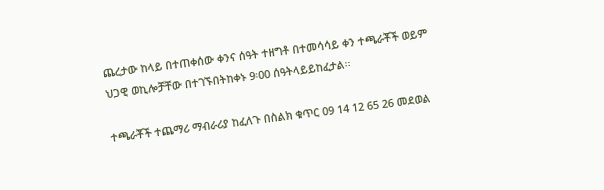ጨረታው ከላይ በተጠቀሰው ቀንና ሰዓት ተዘግቶ በተመሳሳይ ቀን ተጫራቾች ወይም ህጋዊ ወኪሎቻቸው በተገኙበትከቀኑ 9፡00 ሰዓትላይይከፈታል፡፡

ተጫራቾች ተጨማሪ ማብራሪያ ከፈለጉ በስልክ ቁጥር 09 14 12 65 26 መደወል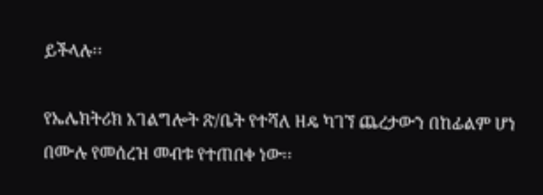ይችላሉ፡፡

የኤሌክትሪክ አገልግሎት ጽ/ቤት የተሻለ ዘዴ ካገኘ ጨረታውን በከፊልም ሆነ በሙሉ የመሰረዝ መብቱ የተጠበቀ ነው፡፡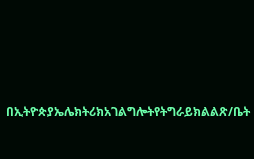በኢትዮጵያኤሌክትሪክአገልግሎትየትግራይክልልጽ/ቤት